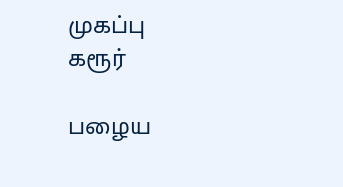முகப்பு
கரூர்

பழைய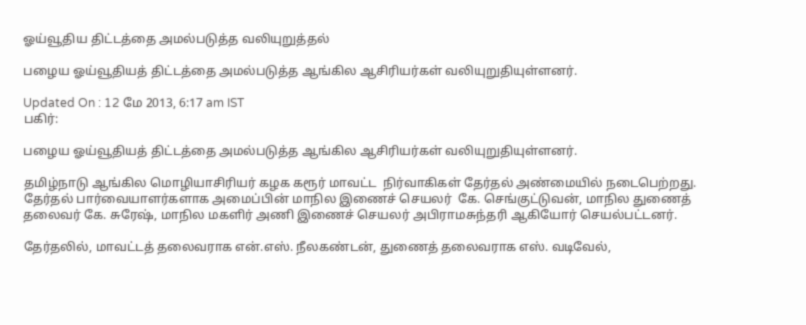ஓய்வூதிய திட்டத்தை அமல்படுத்த வலியுறுத்தல்

பழைய ஓய்வூதியத் திட்டத்தை அமல்படுத்த ஆங்கில ஆசிரியர்கள் வலியுறுதியுள்ளனர்.

Updated On : 12 மே 2013, 6:17 am IST
பகிர்:

பழைய ஓய்வூதியத் திட்டத்தை அமல்படுத்த ஆங்கில ஆசிரியர்கள் வலியுறுதியுள்ளனர்.

தமிழ்நாடு ஆங்கில மொழியாசிரியர் கழக கரூர் மாவட்ட  நிர்வாகிகள் தேர்தல் அண்மையில் நடைபெற்றது. தேர்தல் பார்வையாளர்களாக அமைப்பின் மாநில இணைச் செயலர்  கே. செங்குட்டுவன், மாநில துணைத் தலைவர் கே. சுரேஷ், மாநில மகளிர் அணி இணைச் செயலர் அபிராமசுந்தரி ஆகியோர் செயல்பட்டனர்.

தேர்தலில், மாவட்டத் தலைவராக என்.எஸ். நீலகண்டன், துணைத் தலைவராக எஸ். வடிவேல்,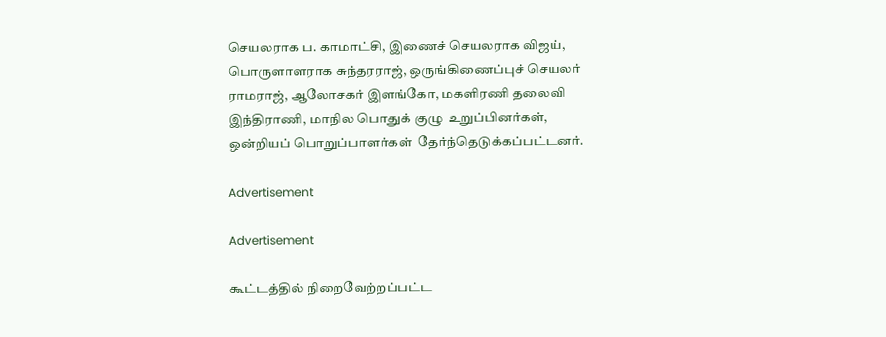செயலராக ப. காமாட்சி, இணைச் செயலராக விஜய், பொருளாளராக சுந்தரராஜ், ஒருங்கிணைப்புச் செயலர் ராமராஜ், ஆலோசகர் இளங்கோ, மகளிரணி தலைவி இந்திராணி, மாநில பொதுக் குழு  உறுப்பினர்கள், ஒன்றியப் பொறுப்பாளர்கள்  தேர்ந்தெடுக்கப்பட்டனர்.

Advertisement

Advertisement

கூட்டத்தில் நிறைவேற்றப்பட்ட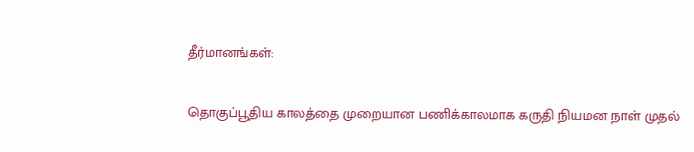தீர்மானங்கள்:

தொகுப்பூதிய காலத்தை முறையான பணிக்காலமாக கருதி நியமன நாள் முதல்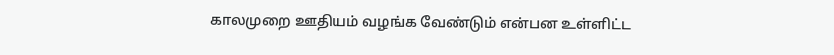காலமுறை ஊதியம் வழங்க வேண்டும் என்பன உள்ளிட்ட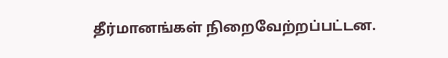தீர்மானங்கள் நிறைவேற்றப்பட்டன.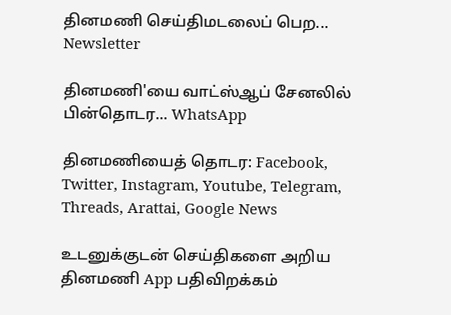தினமணி செய்திமடலைப் பெற... Newsletter

தினமணி'யை வாட்ஸ்ஆப் சேனலில் பின்தொடர... WhatsApp

தினமணியைத் தொடர: Facebook, Twitter, Instagram, Youtube, Telegram, Threads, Arattai, Google News

உடனுக்குடன் செய்திகளை அறிய தினமணி App பதிவிறக்கம்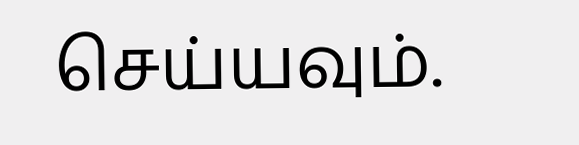செய்யவும்.